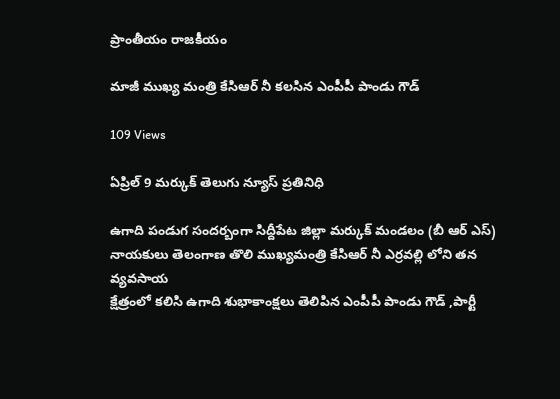ప్రాంతీయం రాజకీయం

మాజీ ముఖ్య మంత్రి కేసిఆర్ నీ కలసిన ఎంపీపీ పాండు గౌడ్

109 Views

ఏప్రిల్ 9 మర్కుక్ తెలుగు న్యూస్ ప్రతినిధి

ఉగాది పండుగ సందర్బంగా సిద్దీపేట జిల్లా మర్కుక్ మండలం (బీ ఆర్ ఎస్) నాయకులు తెలంగాణ తొలి ముఖ్యమంత్రి కేసిఆర్ నీ ఎర్రవల్లి లోని తన వ్యవసాయ
క్షేత్రంలో కలిసి ఉగాది శుభాకాంక్షలు తెలిపిన ఎంపీపీ పాండు గౌడ్ ,పార్టీ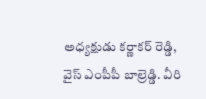అధ్యక్షుడు కర్ణాకర్ రెడ్డి, వైస్ ఎంపీపీ బాల్రెడ్డి. వీరి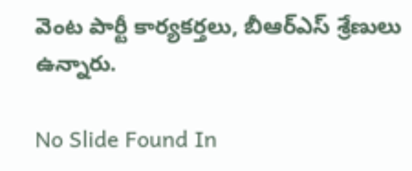వెంట పార్టీ కార్యకర్తలు, బీఆర్ఎస్ శ్రేణులు ఉన్నారు.

No Slide Found In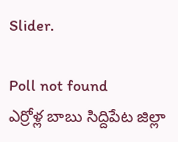Slider.

Poll not found
ఎర్రోళ్ల బాబు సిద్దిపేట జిల్లా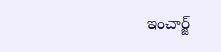ఇంచార్జ్